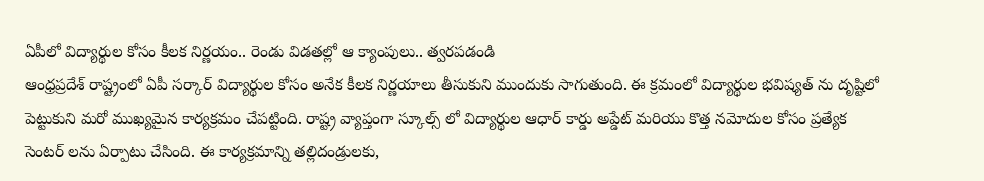ఏపీలో విద్యార్థుల కోసం కీలక నిర్ణయం.. రెండు విడతల్లో ఆ క్యాంపులు.. త్వరపడండి
ఆంధ్రప్రదేశ్ రాష్ట్రంలో ఏపీ సర్కార్ విద్యార్థుల కోసం అనేక కీలక నిర్ణయాలు తీసుకుని ముందుకు సాగుతుంది. ఈ క్రమంలో విద్యార్థుల భవిష్యత్ ను దృష్టిలో పెట్టుకుని మరో ముఖ్యమైన కార్యక్రమం చేపట్టింది. రాష్ట్ర వ్యాప్తంగా స్కూల్స్ లో విద్యార్థుల ఆధార్ కార్డు అప్డేట్ మరియు కొత్త నమోదుల కోసం ప్రత్యేక సెంటర్ లను ఏర్పాటు చేసింది. ఈ కార్యక్రమాన్ని తల్లిదండ్రులకు,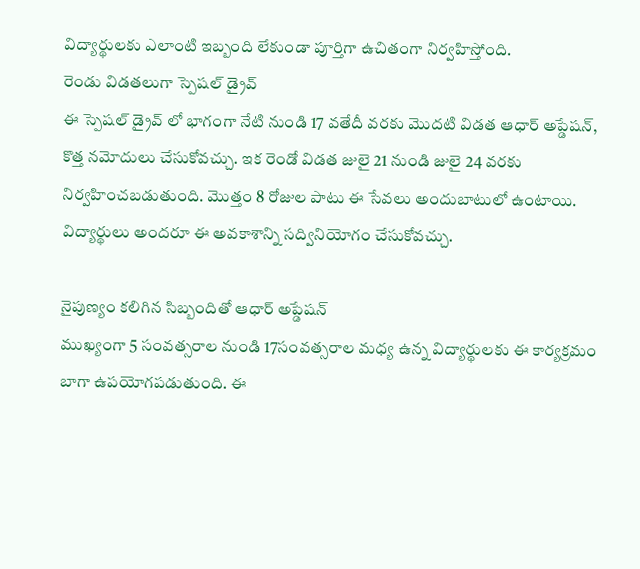విద్యార్థులకు ఎలాంటి ఇబ్బంది లేకుండా పూర్తిగా ఉచితంగా నిర్వహిస్తోంది.
రెండు విడతలుగా స్పెషల్ డ్రైవ్
ఈ స్పెషల్ డ్రైవ్ లో భాగంగా నేటి నుండి 17 వతేదీ వరకు మొదటి విడత ఆధార్ అప్డేషన్, కొత్త నమోదులు చేసుకోవచ్చు. ఇక రెండో విడత జులై 21 నుండి జులై 24 వరకు నిర్వహించబడుతుంది. మొత్తం 8 రోజుల పాటు ఈ సేవలు అందుబాటులో ఉంటాయి. విద్యార్థులు అందరూ ఈ అవకాశాన్ని సద్వినియోగం చేసుకోవచ్చు.

నైపుణ్యం కలిగిన సిబ్బందితో ఆధార్ అప్డేషన్
ముఖ్యంగా 5 సంవత్సరాల నుండి 17సంవత్సరాల మధ్య ఉన్న విద్యార్థులకు ఈ కార్యక్రమం బాగా ఉపయోగపడుతుంది. ఈ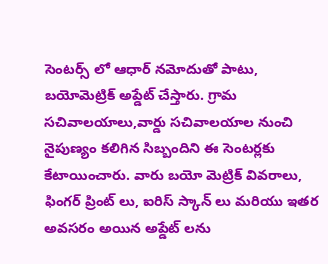సెంటర్స్ లో ఆధార్ నమోదుతో పాటు, బయోమెట్రిక్ అప్డేట్ చేస్తారు. గ్రామ సచివాలయాలు,వార్డు సచివాలయాల నుంచి నైపుణ్యం కలిగిన సిబ్బందిని ఈ సెంటర్లకు కేటాయించారు. వారు బయో మెట్రిక్ వివరాలు, ఫింగర్ ప్రింట్ లు, ఐరిస్ స్కాన్ లు మరియు ఇతర అవసరం అయిన అప్డేట్ లను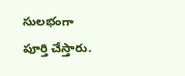సులభంగా పూర్తి చేస్తారు.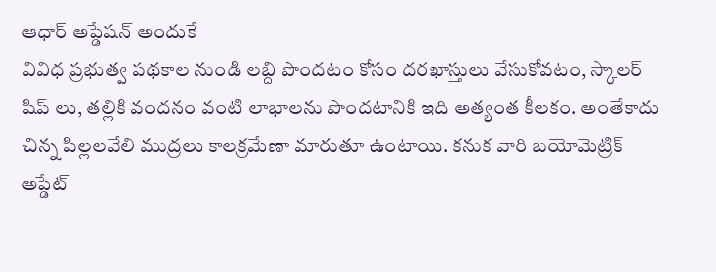ఆధార్ అప్డేషన్ అందుకే
వివిధ ప్రభుత్వ పథకాల నుండి లబ్ది పొందటం కోసం దరఖాస్తులు వేసుకోవటం, స్కాలర్ షిప్ లు, తల్లికి వందనం వంటి లాభాలను పొందటానికి ఇది అత్యంత కీలకం. అంతేకాదు చిన్న పిల్లలవేలి ముద్రలు కాలక్రమేణా మారుతూ ఉంటాయి. కనుక వారి బయోమెట్రిక్ అప్డేట్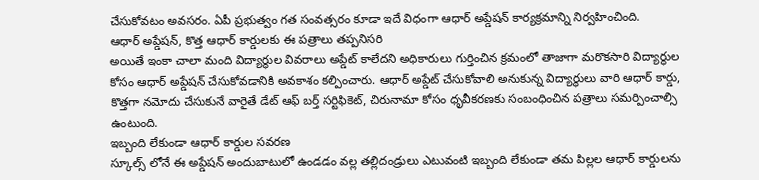చేసుకోవటం అవసరం. ఏపీ ప్రభుత్వం గత సంవత్సరం కూడా ఇదే విధంగా ఆధార్ అప్డేషన్ కార్యక్రమాన్ని నిర్వహించింది.
ఆధార్ అప్డేషన్, కొత్త ఆధార్ కార్డులకు ఈ పత్రాలు తప్పనిసరి
అయితే ఇంకా చాలా మంది విద్యార్థుల వివరాలు అప్డేట్ కాలేదని అధికారులు గుర్తించిన క్రమంలో తాజాగా మరొకసారి విద్యార్థుల కోసం ఆధార్ అప్డేషన్ చేసుకోవడానికి అవకాశం కల్పించారు. ఆధార్ అప్డేట్ చేసుకోవాలి అనుకున్న విద్యార్థులు వారి ఆధార్ కార్డు, కొత్తగా నమోదు చేసుకునే వారైతే డేట్ ఆఫ్ బర్త్ సర్టిఫికెట్, చిరునామా కోసం ధృవీకరణకు సంబంధించిన పత్రాలు సమర్పించాల్సి ఉంటుంది.
ఇబ్బంది లేకుండా ఆధార్ కార్డుల సవరణ
స్కూల్స్ లోనే ఈ అప్డేషన్ అందుబాటులో ఉండడం వల్ల తల్లిదండ్రులు ఎటువంటి ఇబ్బంది లేకుండా తమ పిల్లల ఆధార్ కార్డులను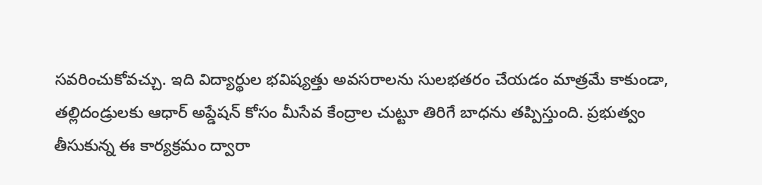సవరించుకోవచ్చు. ఇది విద్యార్థుల భవిష్యత్తు అవసరాలను సులభతరం చేయడం మాత్రమే కాకుండా, తల్లిదండ్రులకు ఆధార్ అప్డేషన్ కోసం మీసేవ కేంద్రాల చుట్టూ తిరిగే బాధను తప్పిస్తుంది. ప్రభుత్వం తీసుకున్న ఈ కార్యక్రమం ద్వారా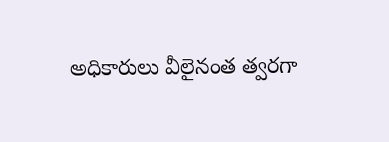అధికారులు వీలైనంత త్వరగా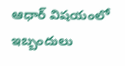ఆధార్ విషయంలో ఇబ్బందులు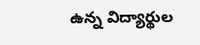ఉన్న విద్యార్థుల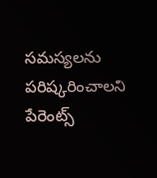సమస్యలను పరిష్కరించాలని పేరెంట్స్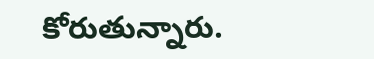కోరుతున్నారు.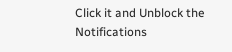Click it and Unblock the Notifications